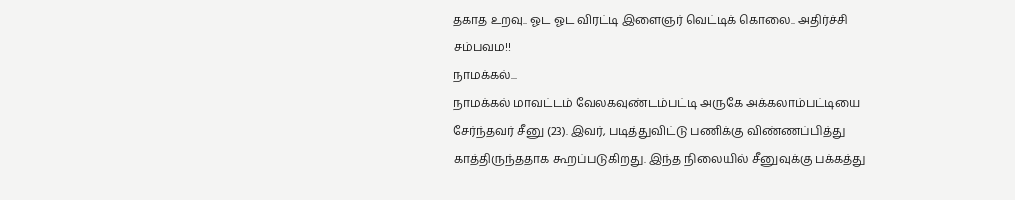தகாத உறவு.. ஓட ஓட விரட்டி இளைஞர் வெட்டிக் கொலை.. அதிர்ச்சி சம்பவம!!
நாமக்கல்...
நாமக்கல் மாவட்டம் வேலகவுண்டம்பட்டி அருகே அக்கலாம்பட்டியை சேர்ந்தவர் சீனு (23). இவர், படித்துவிட்டு பணிக்கு விண்ணப்பித்து காத்திருந்ததாக கூறப்படுகிறது. இந்த நிலையில் சீனுவுக்கு பக்கத்து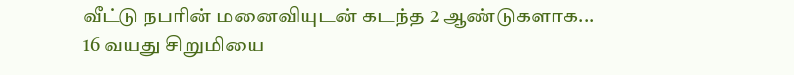வீட்டு நபரின் மனைவியுடன் கடந்த 2 ஆண்டுகளாக...
16 வயது சிறுமியை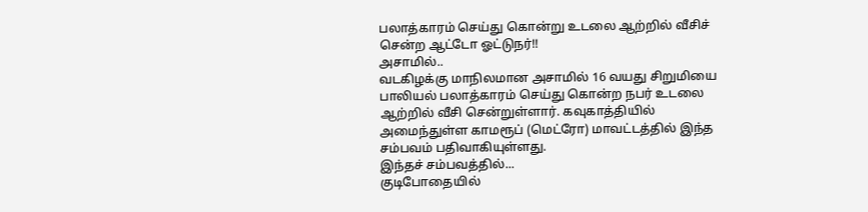பலாத்காரம் செய்து கொன்று உடலை ஆற்றில் வீசிச் சென்ற ஆட்டோ ஓட்டுநர்!!
அசாமில்..
வடகிழக்கு மாநிலமான அசாமில் 16 வயது சிறுமியை பாலியல் பலாத்காரம் செய்து கொன்ற நபர் உடலை ஆற்றில் வீசி சென்றுள்ளார். கவுகாத்தியில் அமைந்துள்ள காமரூப் (மெட்ரோ) மாவட்டத்தில் இந்த சம்பவம் பதிவாகியுள்ளது.
இந்தச் சம்பவத்தில்...
குடிபோதையில்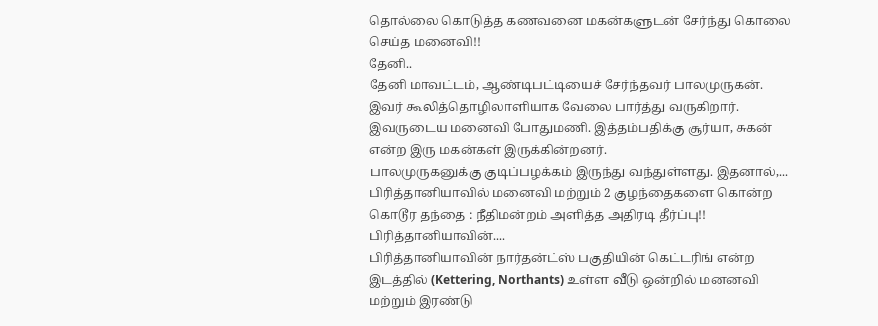தொல்லை கொடுத்த கணவனை மகன்களுடன் சேர்ந்து கொலை செய்த மனைவி!!
தேனி..
தேனி மாவட்டம், ஆண்டிபட்டியைச் சேர்ந்தவர் பாலமுருகன். இவர் கூலித்தொழிலாளியாக வேலை பார்த்து வருகிறார். இவருடைய மனைவி போதுமணி. இத்தம்பதிக்கு சூர்யா, சுகன் என்ற இரு மகன்கள் இருக்கின்றனர்.
பாலமுருகனுக்கு குடிப்பழக்கம் இருந்து வந்துள்ளது. இதனால்,...
பிரித்தானியாவில் மனைவி மற்றும் 2 குழந்தைகளை கொன்ற கொடூர தந்தை : நீதிமன்றம் அளித்த அதிரடி தீர்ப்பு!!
பிரித்தானியாவின்....
பிரித்தானியாவின் நார்தன்ட்ஸ் பகுதியின் கெட்டரிங் என்ற இடத்தில் (Kettering, Northants) உள்ள வீடு ஒன்றில் மனனவி மற்றும் இரண்டு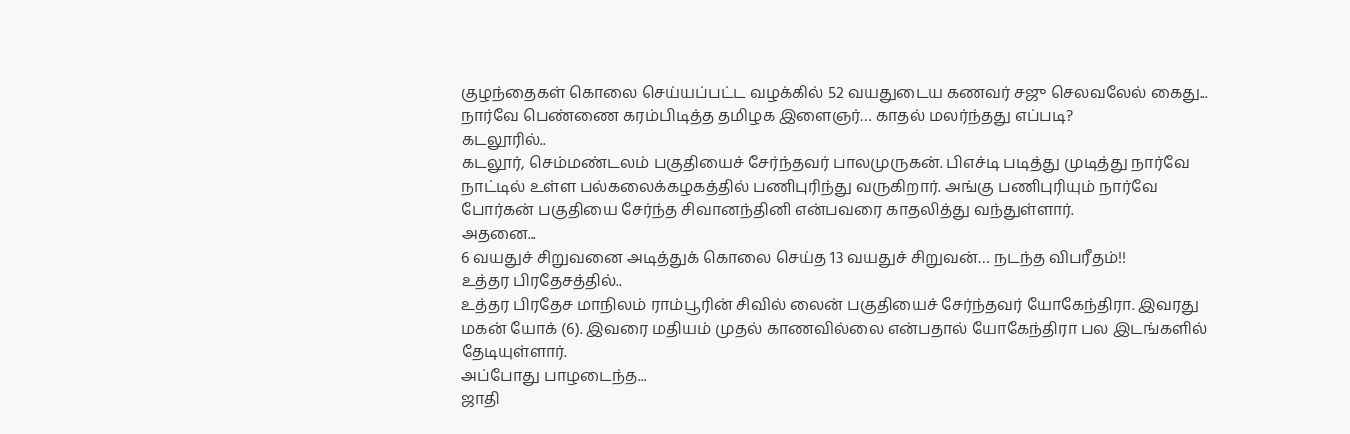குழந்தைகள் கொலை செய்யப்பட்ட வழக்கில் 52 வயதுடைய கணவர் சஜு செலவலேல் கைது...
நார்வே பெண்ணை கரம்பிடித்த தமிழக இளைஞர்… காதல் மலர்ந்தது எப்படி?
கடலூரில்..
கடலூர், செம்மண்டலம் பகுதியைச் சேர்ந்தவர் பாலமுருகன். பிஎச்டி படித்து முடித்து நார்வே நாட்டில் உள்ள பல்கலைக்கழகத்தில் பணிபுரிந்து வருகிறார். அங்கு பணிபுரியும் நார்வே போர்கன் பகுதியை சேர்ந்த சிவானந்தினி என்பவரை காதலித்து வந்துள்ளார்.
அதனை...
6 வயதுச் சிறுவனை அடித்துக் கொலை செய்த 13 வயதுச் சிறுவன்… நடந்த விபரீதம்!!
உத்தர பிரதேசத்தில்..
உத்தர பிரதேச மாநிலம் ராம்பூரின் சிவில் லைன் பகுதியைச் சேர்ந்தவர் யோகேந்திரா. இவரது மகன் யோக் (6). இவரை மதியம் முதல் காணவில்லை என்பதால் யோகேந்திரா பல இடங்களில் தேடியுள்ளார்.
அப்போது பாழடைந்த...
ஜாதி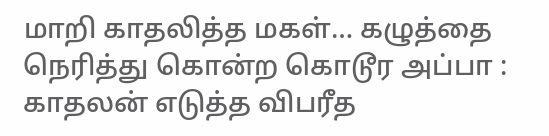மாறி காதலித்த மகள்… கழுத்தை நெரித்து கொன்ற கொடூர அப்பா : காதலன் எடுத்த விபரீத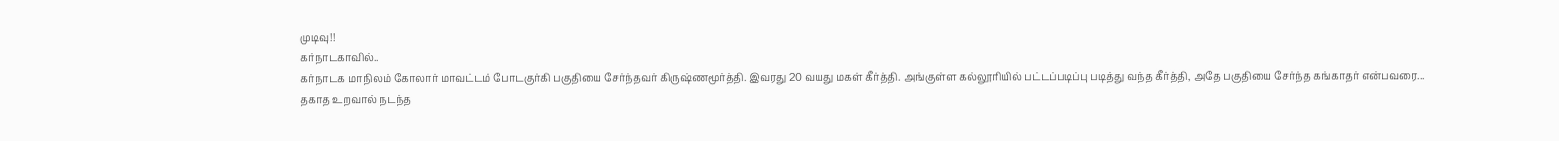முடிவு!!
கர்நாடகாவில்..
கர்நாடக மாநிலம் கோலார் மாவட்டம் போடகுர்கி பகுதியை சேர்ந்தவர் கிருஷ்ணமூர்த்தி. இவரது 20 வயது மகள் கீர்த்தி. அங்குள்ள கல்லூரியில் பட்டப்படிப்பு படித்து வந்த கீர்த்தி, அதே பகுதியை சேர்ந்த கங்காதர் என்பவரை...
தகாத உறவால் நடந்த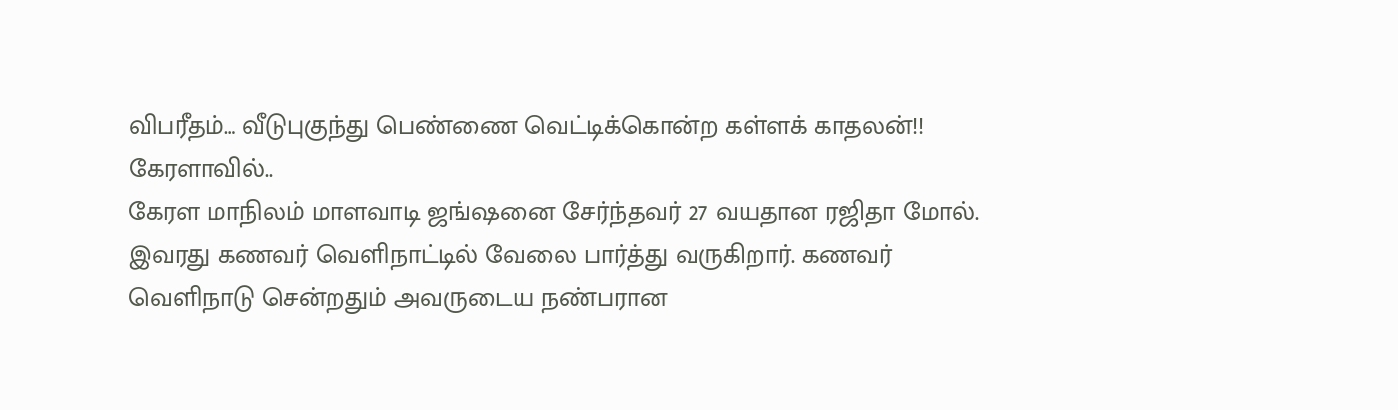விபரீதம்… வீடுபுகுந்து பெண்ணை வெட்டிக்கொன்ற கள்ளக் காதலன்!!
கேரளாவில்..
கேரள மாநிலம் மாளவாடி ஜங்ஷனை சேர்ந்தவர் 27 வயதான ரஜிதா மோல். இவரது கணவர் வெளிநாட்டில் வேலை பார்த்து வருகிறார். கணவர் வெளிநாடு சென்றதும் அவருடைய நண்பரான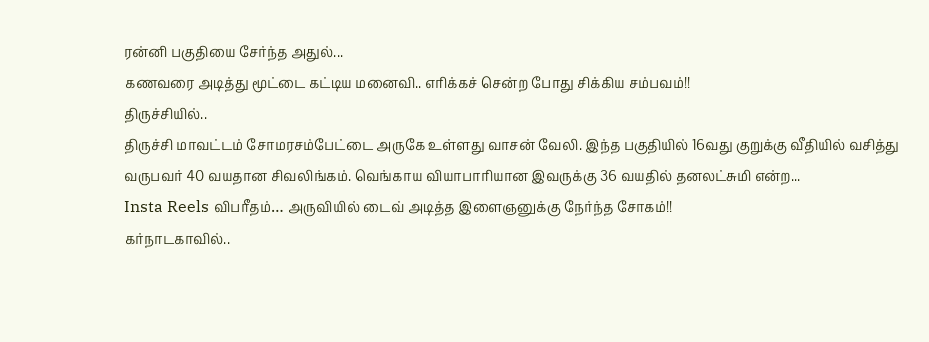ரன்னி பகுதியை சேர்ந்த அதுல்...
கணவரை அடித்து மூட்டை கட்டிய மனைவி.. எரிக்கச் சென்ற போது சிக்கிய சம்பவம்!!
திருச்சியில்..
திருச்சி மாவட்டம் சோமரசம்பேட்டை அருகே உள்ளது வாசன் வேலி. இந்த பகுதியில் 16வது குறுக்கு வீதியில் வசித்து வருபவர் 40 வயதான சிவலிங்கம். வெங்காய வியாபாரியான இவருக்கு 36 வயதில் தனலட்சுமி என்ற...
Insta Reels விபரீதம்… அருவியில் டைவ் அடித்த இளைஞனுக்கு நேர்ந்த சோகம்!!
கர்நாடகாவில்..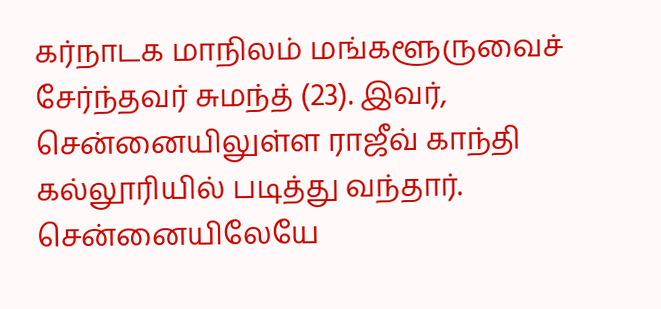கர்நாடக மாநிலம் மங்களூருவைச் சேர்ந்தவர் சுமந்த் (23). இவர், சென்னையிலுள்ள ராஜீவ் காந்தி கல்லூரியில் படித்து வந்தார். சென்னையிலேயே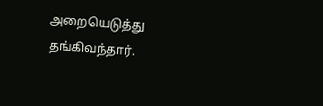அறையெடுத்து தங்கிவந்தார்.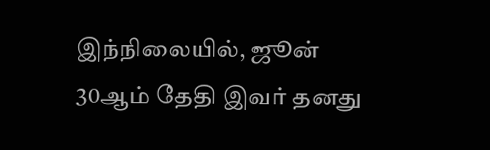இந்நிலையில், ஜூன் 30ஆம் தேதி இவர் தனது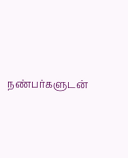நண்பர்களுடன்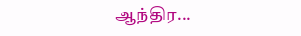ஆந்திர...